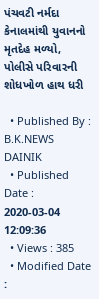પંચવટી નર્મદા કેનાલમાંથી યુવાનનો મૃતદેહ મળ્યો, પોલીસે પરિવારની શોધખોળ હાથ ધરી

  • Published By : B.K.NEWS DAINIK
  • Published Date : 2020-03-04 12:09:36
  • Views : 385
  • Modified Date :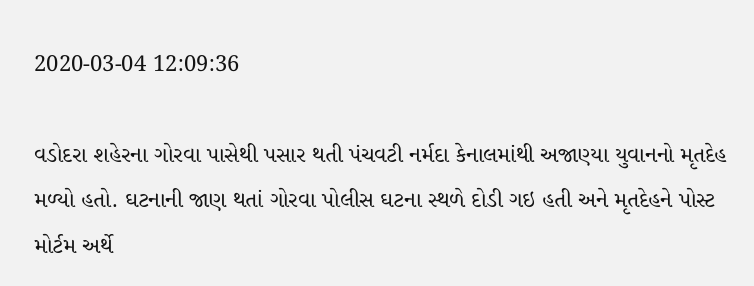2020-03-04 12:09:36

વડોદરા શહેરના ગોરવા પાસેથી પસાર થતી પંચવટી નર્મદા કેનાલમાંથી અજાણ્યા યુવાનનો મૃતદેહ મળ્યો હતો. ઘટનાની જાણ થતાં ગોરવા પોલીસ ઘટના સ્થળે દોડી ગઇ હતી અને મૃતદેહને પોસ્ટ મોર્ટમ અર્થે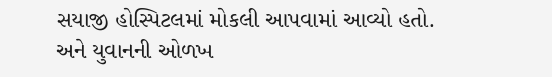સયાજી હોસ્પિટલમાં મોકલી આપવામાં આવ્યો હતો. અને યુવાનની ઓળખ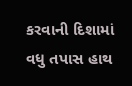કરવાની દિશામાં વધુ તપાસ હાથ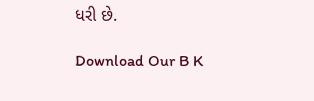ધરી છે.

Download Our B K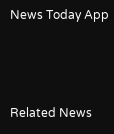News Today App



Related News